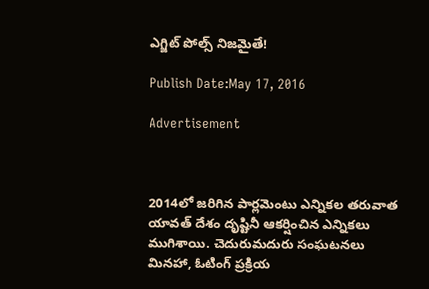ఎగ్జిట్‌ పోల్స్‌ నిజమైతే!

Publish Date:May 17, 2016

Advertisement



2014లో జరిగిన పార్లమెంటు ఎన్నికల తరువాత యావత్‌ దేశం దృష్టినీ ఆకర్షించిన ఎన్నికలు ముగిశాయి. చెదురుమదురు సంఘటనలు మినహా, ఓటింగ్‌ ప్రక్రియ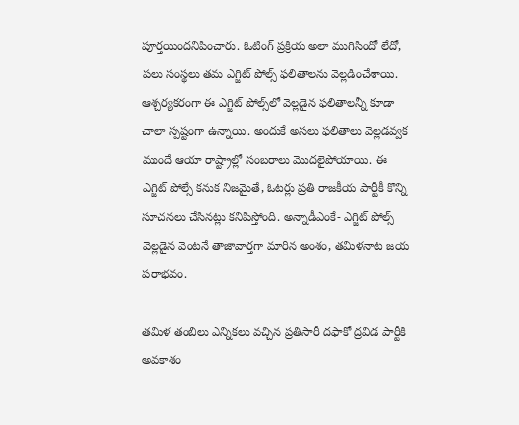పూర్తయిందనిపించారు. ఓటింగ్‌ ప్రక్రియ అలా ముగిసిందో లేదో, పలు సంస్థలు తమ ఎగ్జిట్‌ పోల్స్‌ ఫలితాలను వెల్లడించేశాయి. ఆశ్చర్యకరంగా ఈ ఎగ్జిట్‌ పోల్స్‌లో వెల్లడైన ఫలితాలన్నీ కూడా చాలా స్పష్టంగా ఉన్నాయి. అందుకే అసలు ఫలితాలు వెల్లడవ్వక ముందే ఆయా రాష్ట్రాల్లో సంబరాలు మొదలైపోయాయి. ఈ ఎగ్జిట్‌ పోల్సే కనుక నిజమైతే, ఓటర్లు ప్రతి రాజకీయ పార్టీకీ కొన్ని సూచనలు చేసినట్లు కనిపిస్తోంది. అన్నాడీఎంకే- ఎగ్జిట్‌ పోల్స్‌ వెల్లడైన వెంటనే తాజావార్తగా మారిన అంశం, తమిళనాట జయ పరాభవం.

తమిళ తంబిలు ఎన్నికలు వచ్చిన ప్రతిసారీ దఫాకో ద్రవిడ పార్టీకి అవకాశం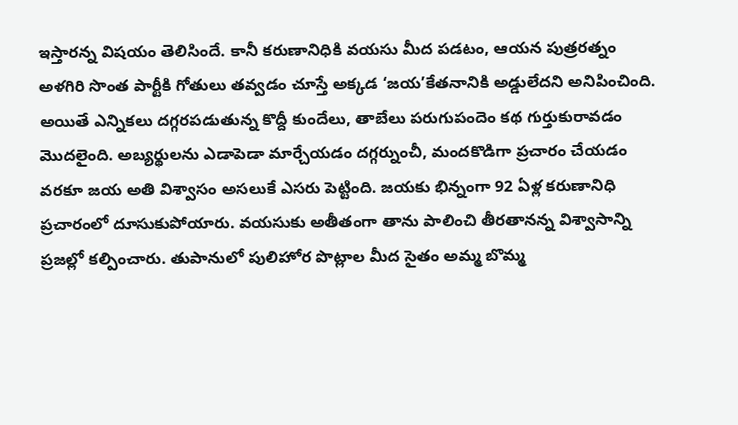ఇస్తారన్న విషయం తెలిసిందే. కానీ కరుణానిధికి వయసు మీద పడటం, ఆయన పుత్రరత్నం అళగిరి సొంత పార్టీకి గోతులు తవ్వడం చూస్తే అక్కడ ‘జయ’కేతనానికి అడ్డులేదని అనిపించింది. అయితే ఎన్నికలు దగ్గరపడుతున్న కొద్దీ కుందేలు, తాబేలు పరుగుపందెం కథ గుర్తుకురావడం మొదలైంది. అబ్యర్థులను ఎడాపెడా మార్చేయడం దగ్గర్నుంచీ, మందకొడిగా ప్రచారం చేయడం వరకూ జయ అతి విశ్వాసం అసలుకే ఎసరు పెట్టింది. జయకు భిన్నంగా 92 ఏళ్ల కరుణానిధి ప్రచారంలో దూసుకుపోయారు. వయసుకు అతీతంగా తాను పాలించి తీరతానన్న విశ్వాసాన్ని ప్రజల్లో కల్పించారు. తుపానులో పులిహోర పొట్లాల మీద సైతం అమ్మ బొమ్మ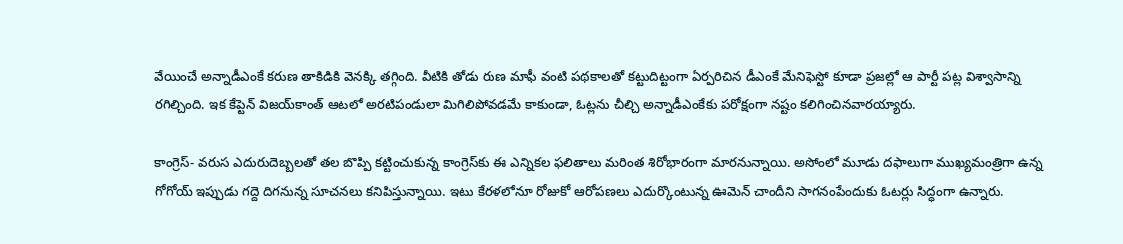వేయించే అన్నాడీఎంకే కరుణ తాకిడికి వెనక్కి తగ్గింది. వీటికి తోడు రుణ మాఫీ వంటి పథకాలతో కట్టుదిట్టంగా ఏర్పరిచిన డీఎంకే మేనిఫెస్టో కూడా ప్రజల్లో ఆ పార్టీ పట్ల విశ్వాసాన్ని రగిల్చింది. ఇక కేప్టెన్‌ విజయ్‌కాంత్‌ ఆటలో అరటిపండులా మిగిలిపోవడమే కాకుండా, ఓట్లను చీల్చి అన్నాడీఎంకేకు పరోక్షంగా నష్టం కలిగించినవారయ్యారు.

కాంగ్రెస్‌- వరుస ఎదురుదెబ్బలతో తల బొప్పి కట్టించుకున్న కాంగ్రెస్‌కు ఈ ఎన్నికల ఫలితాలు మరింత శిరోభారంగా మారనున్నాయి. అసోంలో మూడు దఫాలుగా ముఖ్యమంత్రిగా ఉన్న గోగోయ్‌ ఇప్పుడు గద్దె దిగనున్న సూచనలు కనిపిస్తున్నాయి. ఇటు కేరళలోనూ రోజుకో ఆరోపణలు ఎదుర్కొంటున్న ఊమెన్‌ చాందీని సాగనంపేందుకు ఓటర్లు సిద్ధంగా ఉన్నారు.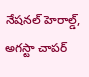నేషనల్‌ హెరాల్డ్‌, అగస్టా చాపర్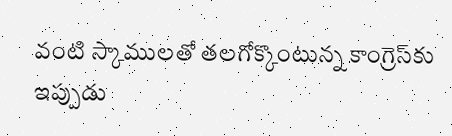వంటి స్కాములతో తలగోక్కొంటున్న కాంగ్రెస్‌కు ఇప్పుడు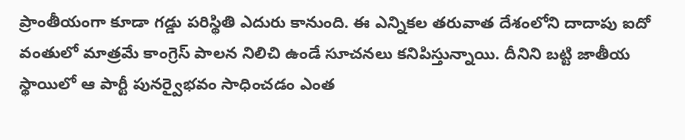ప్రాంతీయంగా కూడా గడ్డు పరిస్థితి ఎదురు కానుంది. ఈ ఎన్నికల తరువాత దేశంలోని దాదాపు ఐదో వంతులో మాత్రమే కాంగ్రెస్‌ పాలన నిలిచి ఉండే సూచనలు కనిపిస్తున్నాయి. దీనిని బట్టి జాతీయ స్థాయిలో ఆ పార్టీ పునర్వైభవం సాధించడం ఎంత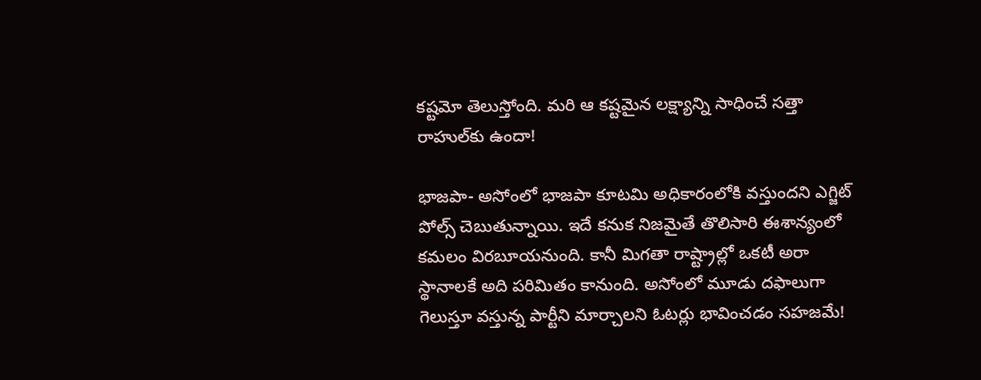కష్టమో తెలుస్తోంది. మరి ఆ కష్టమైన లక్ష్యాన్ని సాధించే సత్తా రాహుల్‌కు ఉందా!

భాజపా- అసోంలో భాజపా కూటమి అధికారంలోకి వస్తుందని ఎగ్జిట్‌ పోల్స్ చెబుతున్నాయి. ఇదే కనుక నిజమైతే తొలిసారి ఈశాన్యంలో కమలం విరబూయనుంది. కానీ మిగతా రాష్ట్రాల్లో ఒకటీ అరా స్థానాలకే అది పరిమితం కానుంది. అసోంలో మూడు దఫాలుగా గెలుస్తూ వస్తున్న పార్టీని మార్చాలని ఓటర్లు భావించడం సహజమే!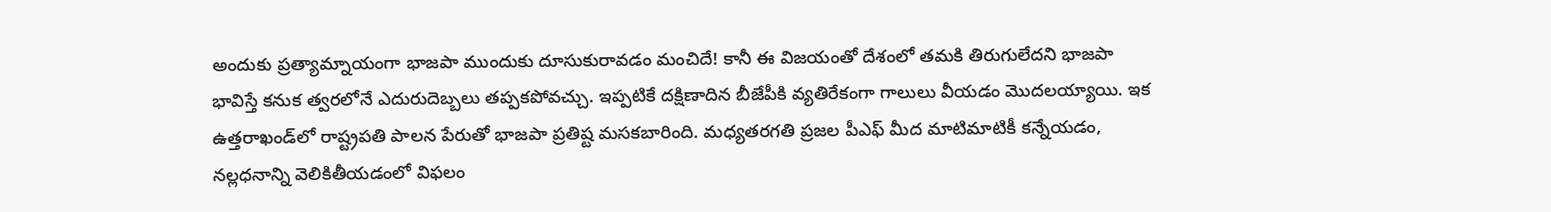అందుకు ప్రత్యామ్నాయంగా భాజపా ముందుకు దూసుకురావడం మంచిదే! కానీ ఈ విజయంతో దేశంలో తమకి తిరుగులేదని భాజపా భావిస్తే కనుక త్వరలోనే ఎదురుదెబ్బలు తప్పకపోవచ్చు. ఇప్పటికే దక్షిణాదిన బీజేపీకి వ్యతిరేకంగా గాలులు వీయడం మొదలయ్యాయి. ఇక ఉత్తరాఖండ్‌లో రాష్ట్రపతి పాలన పేరుతో భాజపా ప్రతిష్ట మసకబారింది. మధ్యతరగతి ప్రజల పీఎఫ్ మీద మాటిమాటికీ కన్నేయడం, నల్లధనాన్ని వెలికితీయడంలో విఫలం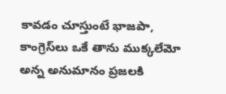కావడం చూస్తుంటే భాజపా, కాంగ్రెస్‌లు ఒకే తాను ముక్కలేమో అన్న అనుమానం ప్రజలకి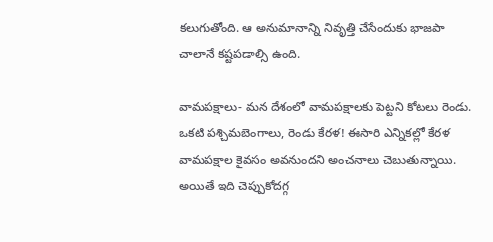కలుగుతోంది. ఆ అనుమానాన్ని నివృత్తి చేసేందుకు భాజపా చాలానే కష్టపడాల్సి ఉంది.

వామపక్షాలు- మన దేశంలో వామపక్షాలకు పెట్టని కోటలు రెండు. ఒకటి పశ్చిమబెంగాలు, రెండు కేరళ! ఈసారి ఎన్నికల్లో కేరళ వామపక్షాల కైవసం అవనుందని అంచనాలు చెబుతున్నాయి. అయితే ఇది చెప్పుకోదగ్గ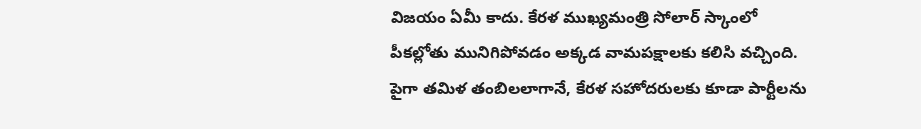విజయం ఏమీ కాదు. కేరళ ముఖ్యమంత్రి సోలార్‌ స్కాంలో పీకల్లోతు మునిగిపోవడం అక్కడ వామపక్షాలకు కలిసి వచ్చింది. పైగా తమిళ తంబిలలాగానే, కేరళ సహోదరులకు కూడా పార్టీలను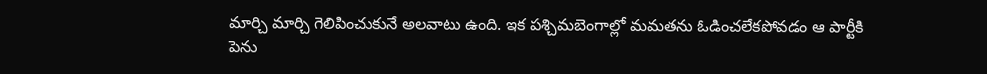మార్చి మార్చి గెలిపించుకునే అలవాటు ఉంది. ఇక పశ్చిమబెంగాల్లో మమతను ఓడించలేకపోవడం ఆ పార్టీకి పెను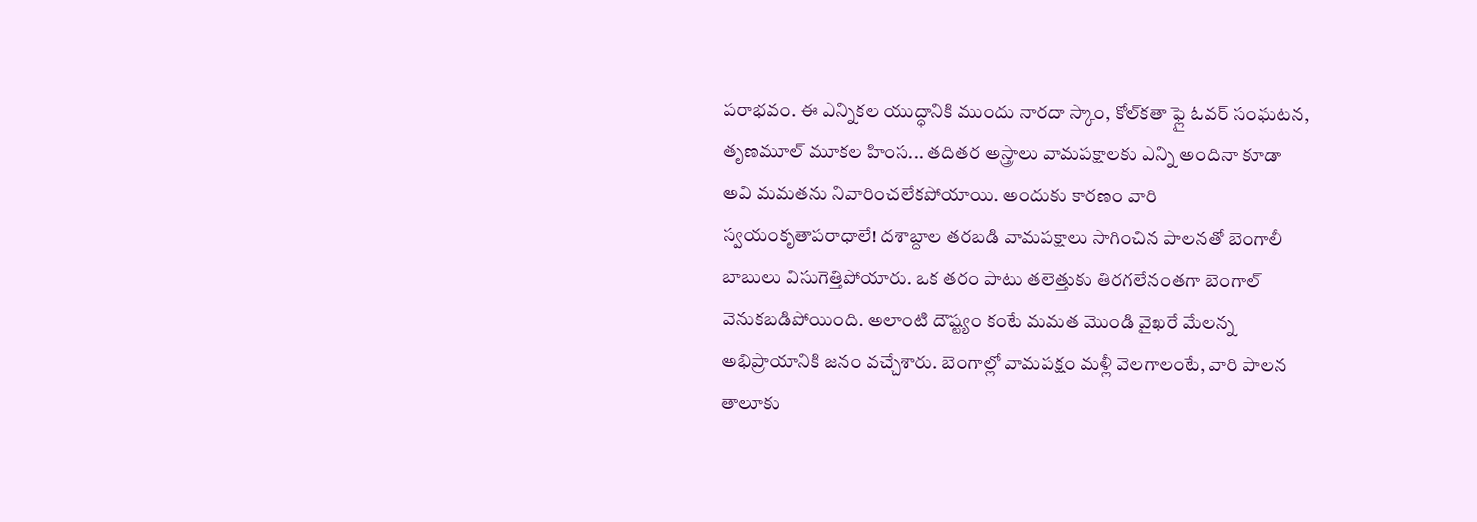పరాభవం. ఈ ఎన్నికల యుద్ధానికి ముందు నారదా స్కాం, కోల్‌కతా ఫ్లై ఓవర్‌ సంఘటన, తృణమూల్‌ మూకల హింస... తదితర అస్త్రాలు వామపక్షాలకు ఎన్ని అందినా కూడా అవి మమతను నివారించలేకపోయాయి. అందుకు కారణం వారి స్వయంకృతాపరాధాలే! దశాబ్దాల తరబడి వామపక్షాలు సాగించిన పాలనతో బెంగాలీ బాబులు విసుగెత్తిపోయారు. ఒక తరం పాటు తలెత్తుకు తిరగలేనంతగా బెంగాల్‌ వెనుకబడిపోయింది. అలాంటి దౌష్ట్యం కంటే మమత మొండి వైఖరే మేలన్న అభిప్రాయానికి జనం వచ్చేశారు. బెంగాల్లో వామపక్షం మళ్లీ వెలగాలంటే, వారి పాలన తాలూకు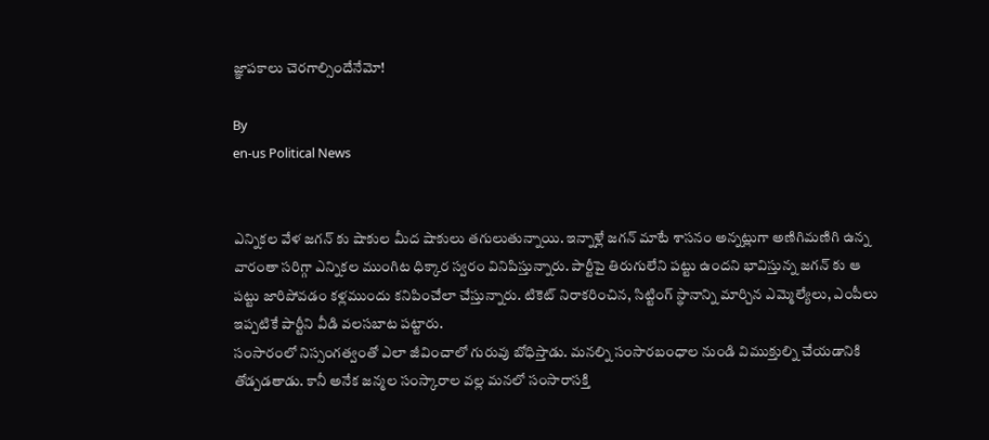జ్ఞాపకాలు చెరగాల్సిందేనేమో!

By
en-us Political News


ఎన్నికల వేళ జగన్ కు షాకుల మీద షాకులు తగులుతున్నాయి. ఇన్నాళ్లే జగన్ మాటే శాసనం అన్నట్లుగా అణిగిమణిగి ఉన్న వారంతా సరిగ్గా ఎన్నికల ముంగిట ధిక్కార స్వరం వినిపిస్తున్నారు. పార్టీపై తిరుగులేని పట్టు ఉందని భావిస్తున్న జగన్ కు ఆ పట్టు జారిపోవడం కళ్లముందు కనిపించేలా చేస్తున్నారు. టికెట్ నిరాకరించిన, సిట్టింగ్ స్థానాన్ని మార్చిన ఎమ్మెల్యేలు, ఎంపీలు ఇప్పటికే పార్టీని వీడి వలసబాట పట్టారు.
సంసారంలో నిస్సంగత్వంతో ఎలా జీవించాలో గురువు బోధిస్తాడు. మనల్ని సంసారబంధాల నుండి విముక్తుల్ని చేయడానికి తోడ్పడతాడు. కానీ అనేక జన్మల సంస్కారాల వల్ల మనలో సంసారాసక్తి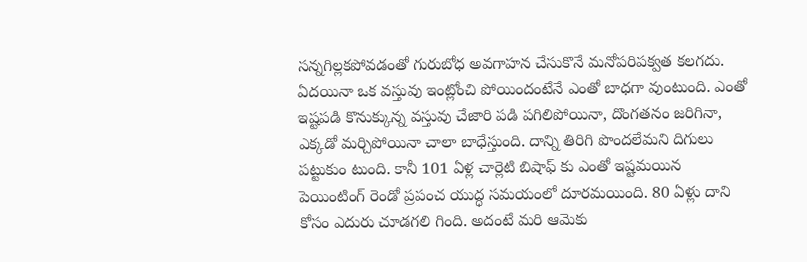సన్నగిల్లకపోవడంతో గురుబోధ అవగాహన చేసుకొనే మనోపరిపక్వత కలగదు.
ఏద‌యినా ఒక వ‌స్తువు ఇంట్లోంచి పోయిందంటేనే ఎంతో బాధ‌గా వుంటుంది. ఎంతో ఇష్ట‌ప‌డి కొనుక్కున్న వ‌స్తువు చేజారి ప‌డి ప‌గిలిపోయినా, దొంగ‌త‌నం జ‌రిగినా, ఎక్క‌డో మ‌ర్చిపోయినా చాలా బాధేస్తుంది. దాన్ని తిరిగి పొంద‌లేమ‌ని దిగులు ప‌ట్టుకుం టుంది. కానీ 101 ఏళ్ల చార్లెటి బిషాఫ్ కు ఎంతో ఇష్ట‌మ‌యిన పెయింటింగ్ రెండో ప్ర‌పంచ యుద్ధ స‌మ‌యంలో దూర‌మ‌యింది. 80 ఏళ్లు దాని కోసం ఎదురు చూడ‌గ‌లి గింది. అదంటే మ‌రి ఆమెకు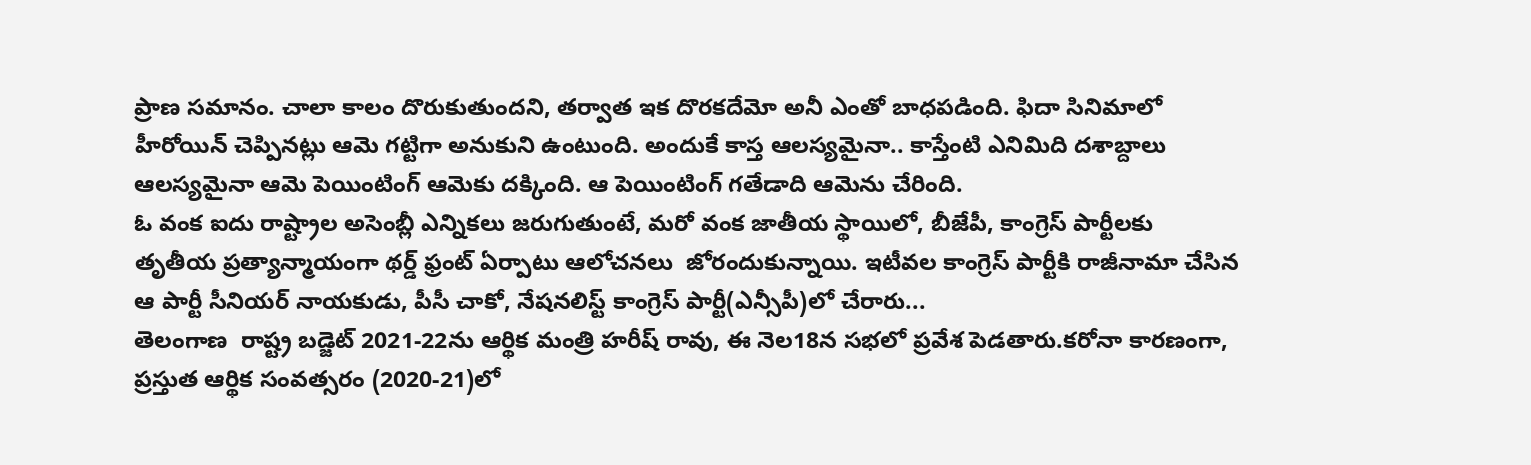ప్రాణ స‌మానం. చాలా కాలం దొరుకుతుంద‌ని, త‌ర్వాత ఇక దొర‌కదేమో అనీ ఎంతో బాధ‌పడింది. ఫిదా సినిమాలో హీరోయిన్ చెప్పినట్లు ఆమె గట్టిగా అనుకుని ఉంటుంది. అందుకే కాస్త ఆలస్యమైనా.. కాస్తేంటి ఎనిమిది దశాబ్దాలు ఆలస్యమైనా ఆమె పెయింటింగ్ ఆమెకు దక్కింది. ఆ పెయింటింగ్ గ‌తేడాది ఆమెను చేరింది.
ఓ వంక ఐదు రాష్ట్రాల అసెంబ్లీ ఎన్నికలు జరుగుతుంటే, మరో వంక జాతీయ స్థాయిలో, బీజేపీ, కాంగ్రెస్ పార్టీలకు తృతీయ ప్రత్యాన్మాయంగా థర్డ్ ఫ్రంట్ ఏర్పాటు ఆలోచనలు  జోరందుకున్నాయి. ఇటీవల కాంగ్రెస్ పార్టీకి రాజీనామా చేసిన ఆ పార్టీ సీనియర్ నాయకుడు, పీసీ చాకో, నేషనలిస్ట్ కాంగ్రెస్ పార్టీ(ఎన్సీపీ)లో చేరారు...
తెలంగాణ  రాష్ట్ర బడ్జెట్ 2021-22ను ఆర్థిక మంత్రి హరీష్ రావు, ఈ నెల18న సభలో ప్రవేశ పెడతారు.కరోనా కారణంగా, ప్రస్తుత ఆర్థిక సంవత్సరం (2020-21)లో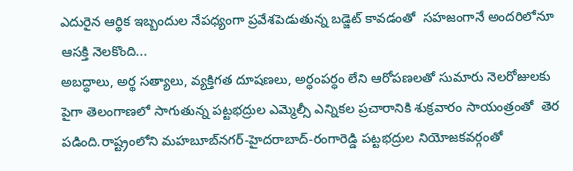ఎదురైన ఆర్థిక ఇబ్బందుల నేపధ్యంగా ప్రవేశపెడుతున్న బడ్జెట్ కావడంతో  సహజంగానే అందరిలోనూ ఆసక్తి నెలకొంది...
అబద్ధాలు, అర్థ సత్యాలు, వ్యక్తిగత దూషణలు, అర్ధంపర్ధం లేని ఆరోపణలతో సుమారు నెలరోజులకు పైగా తెలంగాణలో సాగుతున్న పట్టభద్రుల ఎమ్మెల్సీ ఎన్నికల ప్రచారానికి శుక్రవారం సాయంత్రంతో  తెర పడింది.రాష్ట్రంలోని మహబూబ్‌నగర్‌-హైదరాబాద్‌-రంగారెడ్డి పట్టభద్రుల నియోజకవర్గంతో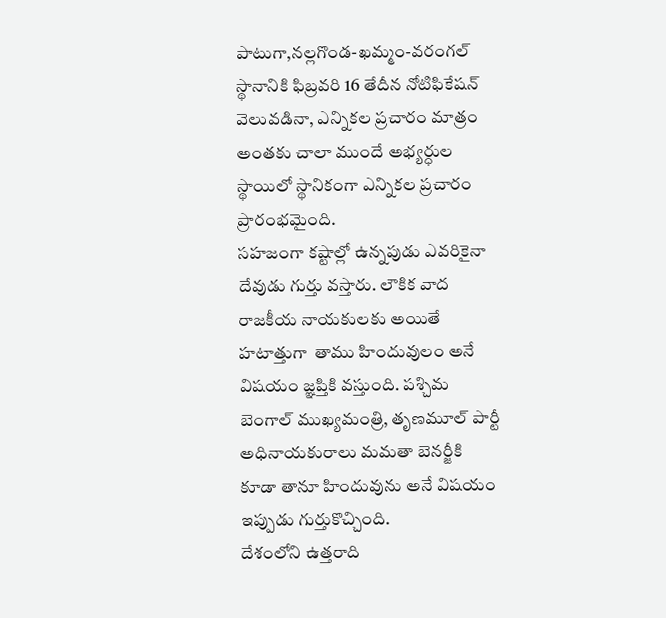పాటుగా,నల్లగొండ-ఖమ్మం-వరంగల్‌ స్థానానికి ఫిబ్రవరి 16 తేదీన నోటిఫికేషన్ వెలువడినా, ఎన్నికల ప్రచారం మాత్రం అంతకు చాలా ముందే అభ్యర్ధుల స్థాయిలో స్థానికంగా ఎన్నికల ప్రచారం ప్రారంభమైంది.
సహజంగా కష్టాల్లో ఉన్నపుడు ఎవరికైనా దేవుడు గుర్తు వస్తారు. లౌకిక వాద రాజకీయ నాయకులకు అయితే హటాత్తుగా  తాము హిందువులం అనే విషయం జ్ఞప్తికి వస్తుంది. పశ్చిమ బెంగాల్ ముఖ్యమంత్రి, తృణమూల్ పార్టీ అధినాయకురాలు మమతా బెనర్జీకి   కూడా తానూ హిందువును అనే విషయం ఇప్పుడు గుర్తుకొచ్చింది.
దేశంలోని ఉత్తరాది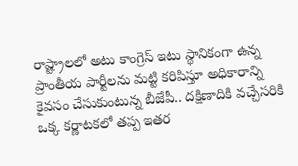రాష్ట్రాలలో అటు కాంగ్రెస్ ఇటు స్థానికంగా ఉన్న ప్రాంతీయ పార్టీలను మట్టి కరిపిస్తూ అధికారాన్ని కైవసం చేసుకుంటున్న బీజేపీ.. దక్షిణాదికి వచ్చేసరికి ఒక్క కర్ణాటకలో తప్ప ఇతర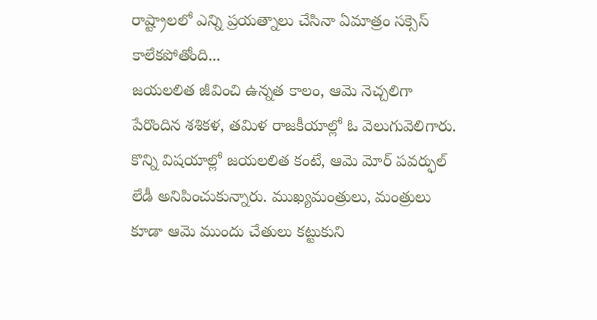రాష్ట్రాలలో ఎన్ని ప్రయత్నాలు చేసినా ఏమాత్రం సక్సెస్ కాలేకపోతోంది...
జయలలిత జీవించి ఉన్నత కాలం, ఆమె నెచ్చలిగా పేరొందిన శశికళ, తమిళ రాజకీయాల్లో ఓ వెలుగువెలిగారు. కొన్ని విషయాల్లో జయలలిత కంటే, ఆమె మోర్ పవర్ఫుల్ లేడీ అనిపించుకున్నారు. ముఖ్యమంత్రులు, మంత్రులు కూడా ఆమె ముందు చేతులు కట్టుకుని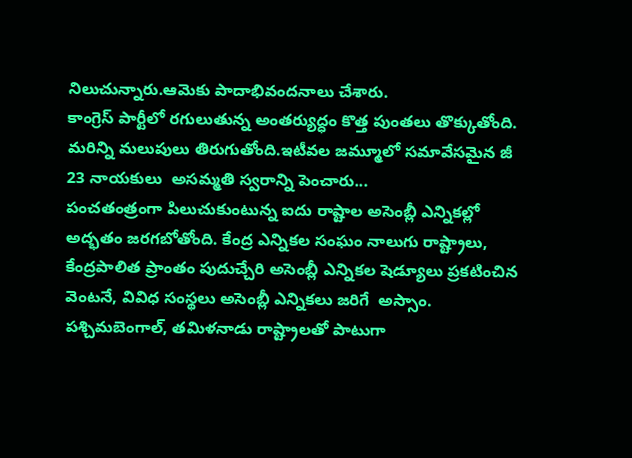నిలుచున్నారు.ఆమెకు పాదాభివందనాలు చేశారు.
కాంగ్రెస్ పార్టీలో రగులుతున్న అంతర్యుద్ధం కొత్త పుంతలు తొక్కుతోంది. మరిన్ని మలుపులు తిరుగుతోంది.ఇటీవల జమ్మూలో సమావేసమైన జీ 23 నాయకులు  అసమ్మతి స్వరాన్ని పెంచారు...
పంచతంత్రంగా పిలుచుకుంటున్న ఐదు రాష్టాల అసెంబ్లీ ఎన్నికల్లో అద్భతం జరగబోతోంది. కేంద్ర ఎన్నికల సంఘం నాలుగు రాష్ట్రాలు, కేంద్రపాలిత ప్రాంతం పుదుచ్చేరి అసెంబ్లీ ఎన్నికల షెడ్యూలు ప్రకటించిన వెంటనే, వివిధ సంస్థలు అసెంబ్లీ ఎన్నికలు జరిగే  అస్సాం. పశ్చిమబెంగాల్, తమిళనాడు రాష్ట్రాలతో పాటుగా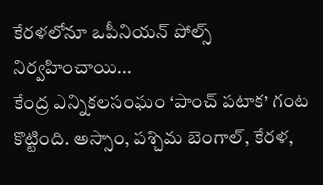కేరళలోనూ ఒపీనియన్ పోల్స్ నిర్వహించాయి...
కేంద్ర ఎన్నికలసంఘం ‘పాంచ్ పటాక’ గంట కొట్టింది. అస్సాం, పశ్చిమ బెంగాల్, కేరళ,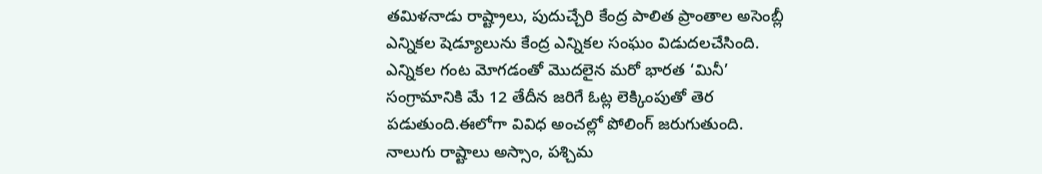తమిళనాడు రాష్ట్రాలు, పుదుచ్చేరి కేంద్ర పాలిత ప్రాంతాల అసెంబ్లీ ఎన్నికల షెడ్యూలును కేంద్ర ఎన్నికల సంఘం విడుదలచేసింది. ఎన్నికల గంట మోగడంతో మొదలైన మరో భారత ‘మినీ’  సంగ్రామానికి మే 12 తేదీన జరిగే ఓట్ల లెక్కింపుతో తెర పడుతుంది.ఈలోగా వివిధ అంచల్లో పోలింగ్ జరుగుతుంది.
నాలుగు రాష్టాలు అస్సాం, పశ్చిమ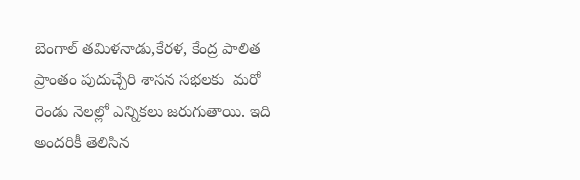బెంగాల్ తమిళనాడు,కేరళ, కేంద్ర పాలిత ప్రాంతం పుదుచ్చేరి శాసన సభలకు  మరో రెండు నెలల్లో ఎన్నికలు జరుగుతాయి. ఇది అందరికీ తెలిసిన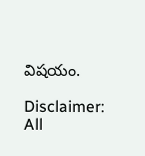విషయం.

Disclaimer:
All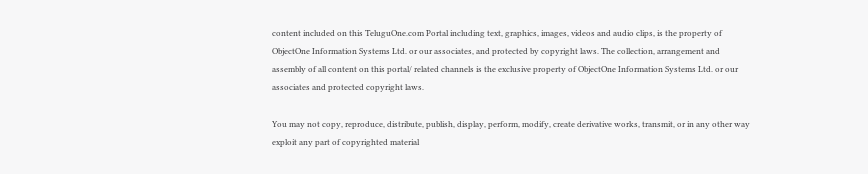content included on this TeluguOne.com Portal including text, graphics, images, videos and audio clips, is the property of ObjectOne Information Systems Ltd. or our associates, and protected by copyright laws. The collection, arrangement and assembly of all content on this portal/ related channels is the exclusive property of ObjectOne Information Systems Ltd. or our associates and protected copyright laws.

You may not copy, reproduce, distribute, publish, display, perform, modify, create derivative works, transmit, or in any other way exploit any part of copyrighted material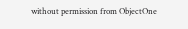without permission from ObjectOne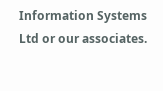Information Systems Ltd or our associates.